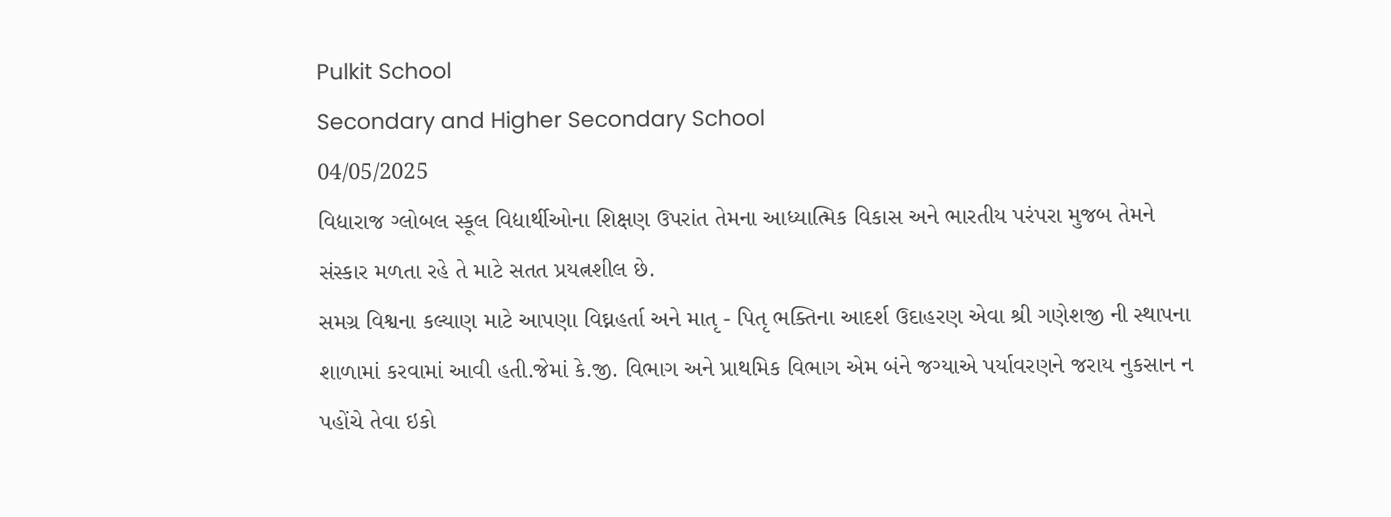Pulkit School
Secondary and Higher Secondary School
04/05/2025
વિદ્યારાજ ગ્લોબલ સ્કૂલ વિદ્યાર્થીઓના શિક્ષણ ઉપરાંત તેમના આધ્યાત્મિક વિકાસ અને ભારતીય પરંપરા મુજબ તેમને સંસ્કાર મળતા રહે તે માટે સતત પ્રયત્નશીલ છે.
સમગ્ર વિશ્વના કલ્યાણ માટે આપણા વિઘ્નહર્તા અને માતૃ - પિતૃ ભક્તિના આદર્શ ઉદાહરણ એવા શ્રી ગણેશજી ની સ્થાપના શાળામાં કરવામાં આવી હતી.જેમાં કે.જી. વિભાગ અને પ્રાથમિક વિભાગ એમ બંને જગ્યાએ પર્યાવરણને જરાય નુકસાન ન પહોંચે તેવા ઇકો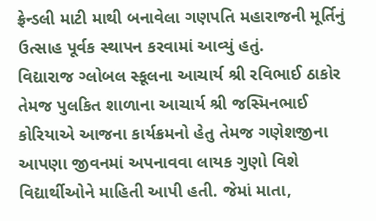ફ્રેન્ડલી માટી માથી બનાવેલા ગણપતિ મહારાજની મૂર્તિનું ઉત્સાહ પૂર્વક સ્થાપન કરવામાં આવ્યું હતું.
વિદ્યારાજ ગ્લોબલ સ્કૂલના આચાર્ય શ્રી રવિભાઈ ઠાકોર તેમજ પુલકિત શાળાના આચાર્ય શ્રી જસ્મિનભાઈ કોરિયાએ આજના કાર્યક્રમનો હેતુ તેમજ ગણેશજીના આપણા જીવનમાં અપનાવવા લાયક ગુણો વિશે વિદ્યાર્થીઓને માહિતી આપી હતી. જેમાં માતા,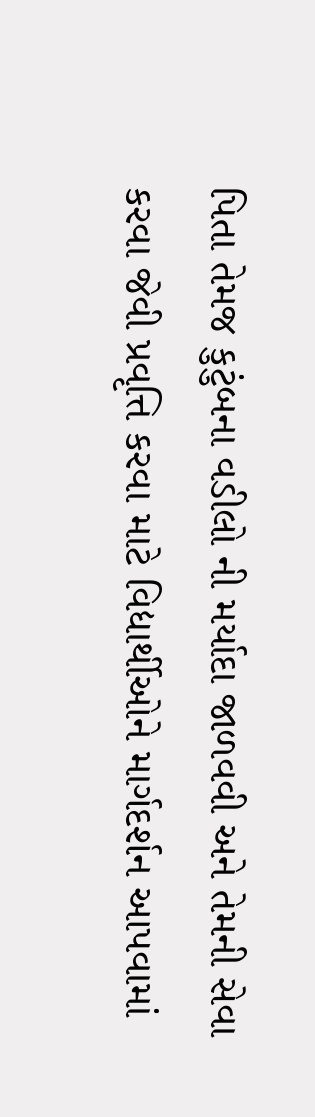પિતા તેમજ કુટુંબના વડીલો ની મર્યાદા જાળવવી અને તેમની સેવા કરવા જેવી પ્રવૃત્તિ કરવા માટે વિદ્યાર્થીઓને માર્ગદર્શન આપવામાં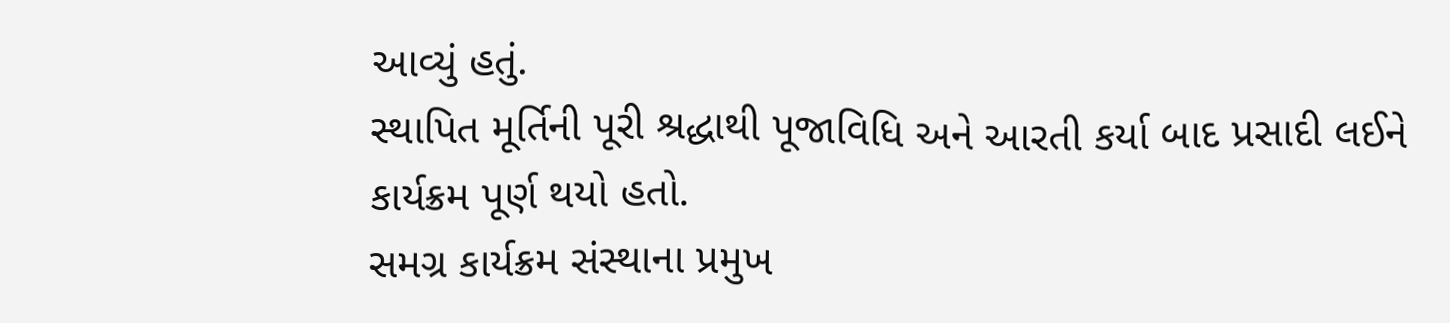આવ્યું હતું.
સ્થાપિત મૂર્તિની પૂરી શ્રદ્ધાથી પૂજાવિધિ અને આરતી કર્યા બાદ પ્રસાદી લઈને કાર્યક્રમ પૂર્ણ થયો હતો.
સમગ્ર કાર્યક્રમ સંસ્થાના પ્રમુખ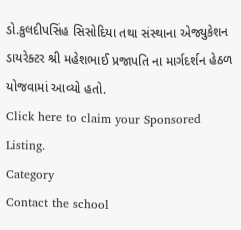ડો.કુલદીપસિંહ સિસોદિયા તથા સંસ્થાના એજ્યુકેશન ડાયરેક્ટર શ્રી મહેશભાઈ પ્રજાપતિ ના માર્ગદર્શન હેઠળ યોજવામાં આવ્યો હતો.
Click here to claim your Sponsored Listing.
Category
Contact the school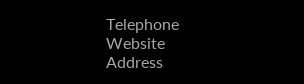Telephone
Website
Address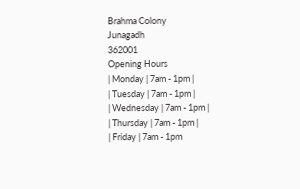Brahma Colony
Junagadh
362001
Opening Hours
| Monday | 7am - 1pm |
| Tuesday | 7am - 1pm |
| Wednesday | 7am - 1pm |
| Thursday | 7am - 1pm |
| Friday | 7am - 1pm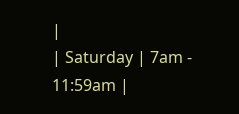|
| Saturday | 7am - 11:59am |